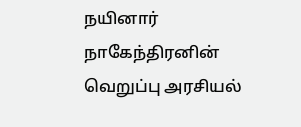நயினார் நாகேந்திரனின் வெறுப்பு அரசியல்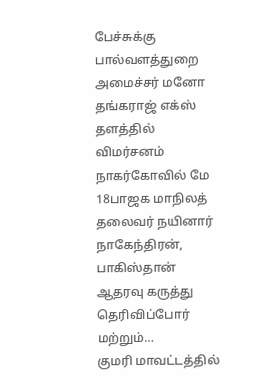பேச்சுக்கு பால்வளத்துறை அமைச்சர் மனோ தங்கராஜ் எக்ஸ் தளத்தில் விமர்சனம்
நாகர்கோவில் மே 18பாஜக மாநிலத் தலைவர் நயினார் நாகேந்திரன், பாகிஸ்தான் ஆதரவு கருத்து தெரிவிப்போர் மற்றும்…
குமரி மாவட்டத்தில்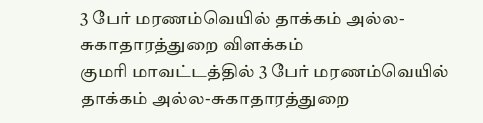3 பேர் மரணம்வெயில் தாக்கம் அல்ல-சுகாதாரத்துறை விளக்கம்
குமரி மாவட்டத்தில் 3 பேர் மரணம்வெயில் தாக்கம் அல்ல-சுகாதாரத்துறை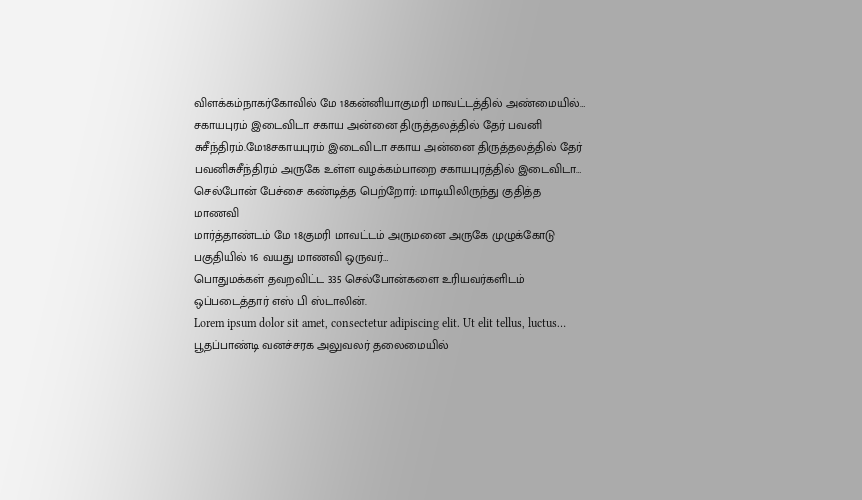விளக்கம்நாகர்கோவில் மே 18கன்னியாகுமரி மாவட்டத்தில் அண்மையில்…
சகாயபுரம் இடைவிடா சகாய அன்னை திருத்தலத்தில் தேர் பவனி
சுசீந்திரம்.மே18சகாயபுரம் இடைவிடா சகாய அன்னை திருத்தலத்தில் தேர் பவனிசுசீந்திரம் அருகே உள்ள வழக்கம்பாறை சகாயபுரத்தில் இடைவிடா…
செல்போன் பேச்சை கண்டித்த பெற்றோர்: மாடியிலிருந்து குதித்த மாணவி
மார்த்தாண்டம் மே 18குமரி மாவட்டம் அருமனை அருகே முழுக்கோடு பகுதியில் 16 வயது மாணவி ஒருவர்…
பொதுமக்கள் தவறவிட்ட 335 செல்போன்களை உரியவர்களிடம் ஒப்படைத்தார் எஸ் பி ஸ்டாலின்.
Lorem ipsum dolor sit amet, consectetur adipiscing elit. Ut elit tellus, luctus…
பூதப்பாண்டி வனச்சரக அலுவலர் தலைமையில்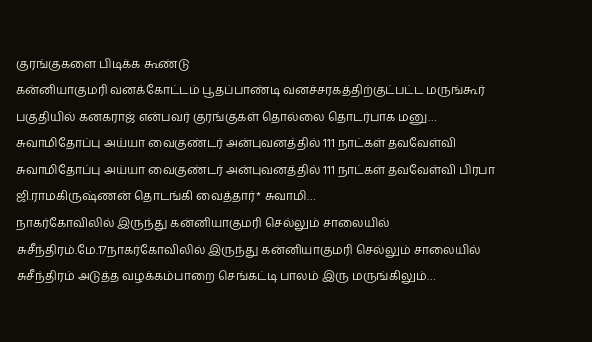குரங்குகளை பிடிக்க கூண்டு
கன்னியாகுமரி வனக்கோட்டம் பூதப்பாண்டி வனச்சரகத்திற்குட்பட்ட மருங்கூர் பகுதியில் கனகராஜ் என்பவர் குரங்குகள் தொல்லை தொடர்பாக மனு…
சுவாமிதோப்பு அய்யா வைகுண்டர் அன்புவனத்தில் 111 நாட்கள் தவவேள்வி
சுவாமிதோப்பு அய்யா வைகுண்டர் அன்புவனத்தில் 111 நாட்கள் தவவேள்வி பிரபா ஜி.ராமகிருஷ்ணன் தொடங்கி வைத்தார்* சுவாமி…
நாகர்கோவிலில் இருந்து கன்னியாகுமரி செல்லும் சாலையில்
சுசீந்திரம்.மே.17நாகர்கோவிலில் இருந்து கன்னியாகுமரி செல்லும் சாலையில் சுசீந்திரம் அடுத்த வழக்கம்பாறை செங்கட்டி பாலம் இரு மருங்கிலும்…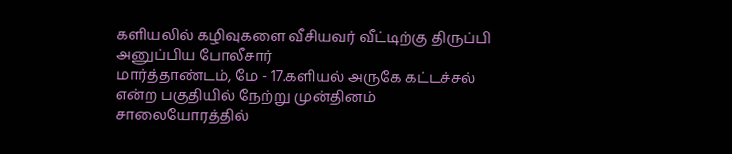களியலில் கழிவுகளை வீசியவர் வீட்டிற்கு திருப்பி அனுப்பிய போலீசார்
மார்த்தாண்டம், மே - 17.களியல் அருகே கட்டச்சல் என்ற பகுதியில் நேற்று முன்தினம் சாலையோரத்தில்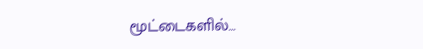மூட்டைகளில்…